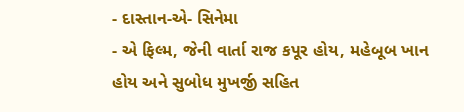- દાસ્તાન-એ- સિનેમા
- એ ફિલ્મ, જેની વાર્તા રાજ કપૂર હોય, મહેબૂબ ખાન હોય અને સુબોધ મુખર્જી સહિત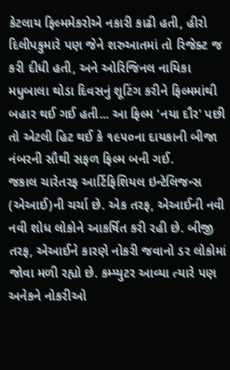કેટલાય ફિલ્મમેકરોએ નકારી કાઢી હતી, હીરો દિલીપકુમારે પણ જેને શરુઆતમાં તો રિજેક્ટ જ કરી દીધી હતી, અને ઓરિજિનલ નાયિકા મધુબાલા થોડા દિવસનું શૂટિંગ કરીને ફિલ્મમાંથી બહાર થઈ ગઈ હતી... આ ફિલ્મ 'નયા દૌર' પછી તો એટલી હિટ થઈ કે ૧૯૫૦ના દાયકાની બીજા નંબરની સૌથી સફળ ફિલ્મ બની ગઈ.
જકાલ ચારેતરફ આર્ટિફિશિયલ ઇન્ટેલિજન્સ (એઆઈ)ની ચર્ચા છે. એક તરફ, એઆઈની નવી નવી શોધ લોકોને આકર્ષિત કરી રહી છે. બીજી તરફ, એઆઈને કારણે નોકરી જવાનો ડર લોકોમાં જોવા મળી રહ્યો છે. કમ્પ્યુટર આવ્યા ત્યારે પણ અનેકને નોકરીઓ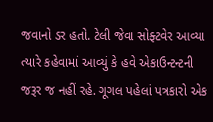જવાનો ડર હતો. ટેલી જેવા સોફ્ટવેર આવ્યા ત્યારે કહેવામાં આવ્યું કે હવે એકાઉન્ટન્ટની જરૂર જ નહીં રહે. ગૂગલ પહેલાં પત્રકારો એક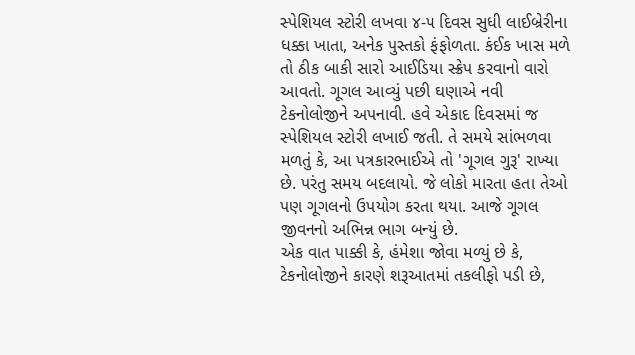સ્પેશિયલ સ્ટોરી લખવા ૪-૫ દિવસ સુધી લાઈબ્રેરીના ધક્કા ખાતા, અનેક પુસ્તકો ફંફોળતા. કંઈક ખાસ મળે તો ઠીક બાકી સારો આઈડિયા સ્ક્રેપ કરવાનો વારો આવતો. ગૂગલ આવ્યું પછી ઘણાએ નવી ટેકનોલોજીને અપનાવી. હવે એકાદ દિવસમાં જ સ્પેશિયલ સ્ટોરી લખાઈ જતી. તે સમયે સાંભળવા મળતું કે, આ પત્રકારભાઈએ તો 'ગૂગલ ગુરૂ' રાખ્યા છે. પરંતુ સમય બદલાયો. જે લોકો મારતા હતા તેઓ પણ ગૂગલનો ઉપયોગ કરતા થયા. આજે ગૂગલ જીવનનો અભિન્ન ભાગ બન્યું છે.
એક વાત પાક્કી કે, હંમેશા જોવા મળ્યું છે કે, ટેકનોલોજીને કારણે શરૂઆતમાં તકલીફો પડી છે,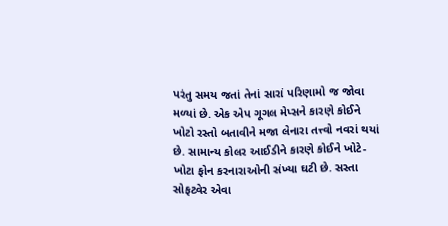પરંતુ સમય જતાં તેનાં સારાં પરિણામો જ જોવા મળ્યાં છે. એક એપ ગૂગલ મેપ્સને કારણે કોઈને ખોટો રસ્તો બતાવીને મજા લેનારા તત્ત્વો નવરાં થયાં છે. સામાન્ય કોલર આઈડીને કારણે કોઈને ખોટે-ખોટા ફોન કરનારાઓની સંખ્યા ઘટી છે. સસ્તા સોફટ્વેર એવા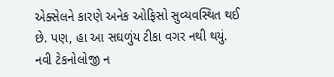એક્સેલને કારણે અનેક ઓફિસો સુવ્યવસ્થિત થઈ છે. પણ, હા આ સઘળુંય ટીકા વગર નથી થયું.
નવી ટેકનોલોજી ન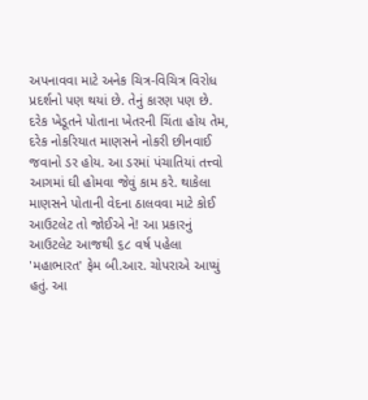અપનાવવા માટે અનેક ચિત્ર-વિચિત્ર વિરોધ પ્રદર્શનો પણ થયાં છે. તેનું કારણ પણ છે. દરેક ખેડૂતને પોતાના ખેતરની ચિંતા હોય તેમ, દરેક નોકરિયાત માણસને નોકરી છીનવાઈ જવાનો ડર હોય. આ ડરમાં પંચાતિયાં તત્ત્વો આગમાં ઘી હોમવા જેવું કામ કરે. થાકેલા માણસને પોતાની વેદના ઠાલવવા માટે કોઈ આઉટલેટ તો જોઈએ ને! આ પ્રકારનું આઉટલેટ આજથી ૬૮ વર્ષ પહેલા 'મહાભારત' ફેમ બી.આર. ચોપરાએ આપ્યું હતું. આ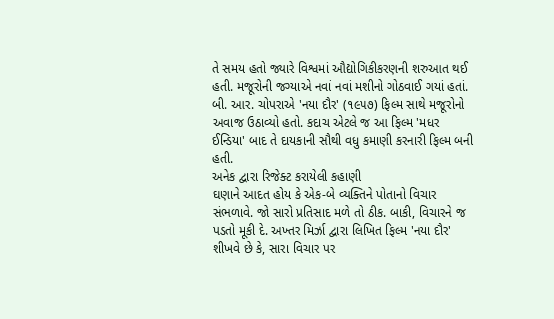તે સમય હતો જ્યારે વિશ્વમાં ઔદ્યોગિકીકરણની શરુઆત થઈ હતી. મજૂરોની જગ્યાએ નવાં નવાં મશીનો ગોઠવાઈ ગયાં હતાં. બી. આર. ચોપરાએ 'નયા દૌર' (૧૯૫૭) ફિલ્મ સાથે મજૂરોનો અવાજ ઉઠાવ્યો હતો. કદાચ એટલે જ આ ફિલ્મ 'મધર ઈન્ડિયા' બાદ તે દાયકાની સૌથી વધુ કમાણી કરનારી ફિલ્મ બની હતી.
અનેક દ્વારા રિજેક્ટ કરાયેલી કહાણી
ઘણાને આદત હોય કે એક-બે વ્યક્તિને પોતાનો વિચાર સંભળાવે. જો સારો પ્રતિસાદ મળે તો ઠીક. બાકી, વિચારને જ પડતો મૂકી દે. અખ્તર મિર્ઝા દ્વારા લિખિત ફિલ્મ 'નયા દૌર' શીખવે છે કે, સારા વિચાર પર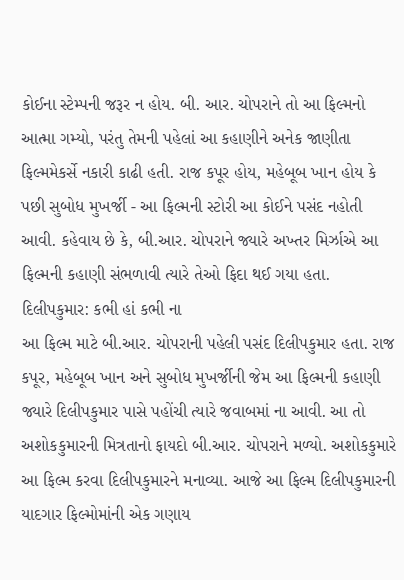કોઈના સ્ટેમ્પની જરૂર ન હોય. બી. આર. ચોપરાને તો આ ફિલ્મનો આત્મા ગમ્યો, પરંતુ તેમની પહેલાં આ કહાણીને અનેક જાણીતા ફિલ્મમેકર્સે નકારી કાઢી હતી. રાજ કપૂર હોય, મહેબૂબ ખાન હોય કે પછી સુબોધ મુખર્જી - આ ફિલ્મની સ્ટોરી આ કોઈને પસંદ નહોતી આવી. કહેવાય છે કે, બી.આર. ચોપરાને જ્યારે અખ્તર મિર્ઝાએ આ ફિલ્મની કહાણી સંભળાવી ત્યારે તેઓ ફિદા થઈ ગયા હતા.
દિલીપકુમાર: કભી હાં કભી ના
આ ફિલ્મ માટે બી.આર. ચોપરાની પહેલી પસંદ દિલીપકુમાર હતા. રાજ કપૂર, મહેબૂબ ખાન અને સુબોધ મુખર્જીની જેમ આ ફિલ્મની કહાણી જ્યારે દિલીપકુમાર પાસે પહોંચી ત્યારે જવાબમાં ના આવી. આ તો અશોકકુમારની મિત્રતાનો ફાયદો બી.આર. ચોપરાને મળ્યો. અશોકકુમારે આ ફિલ્મ કરવા દિલીપકુમારને મનાવ્યા. આજે આ ફિલ્મ દિલીપકુમારની યાદગાર ફિલ્મોમાંની એક ગણાય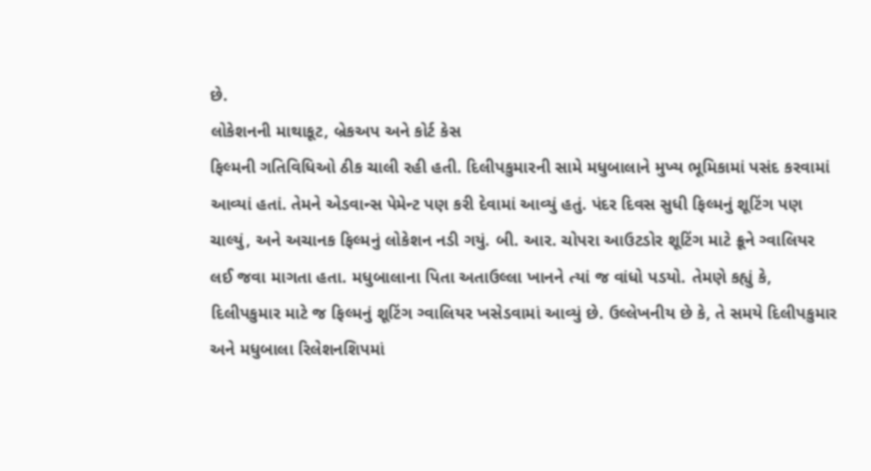છે.
લોકેશનની માથાકૂટ, બ્રેકઅપ અને કોર્ટ કેસ
ફિલ્મની ગતિવિધિઓ ઠીક ચાલી રહી હતી. દિલીપકુમારની સામે મધુબાલાને મુખ્ય ભૂમિકામાં પસંદ કરવામાં આવ્યાં હતાં. તેમને એડવાન્સ પેમેન્ટ પણ કરી દેવામાં આવ્યું હતું. પંદર દિવસ સુધી ફિલ્મનું શૂટિંગ પણ ચાલ્યું, અને અચાનક ફિલ્મનું લોકેશન નડી ગયું. બી. આર. ચોપરા આઉટડોર શૂટિંગ માટે ક્રૂને ગ્વાલિયર લઈ જવા માગતા હતા. મધુબાલાના પિતા અતાઉલ્લા ખાનને ત્યાં જ વાંધો પડયો. તેમણે કહ્યું કે, દિલીપકુમાર માટે જ ફિલ્મનું શૂટિંગ ગ્વાલિયર ખસેડવામાં આવ્યું છે. ઉલ્લેખનીય છે કે, તે સમયે દિલીપકુમાર અને મધુબાલા રિલેશનશિપમાં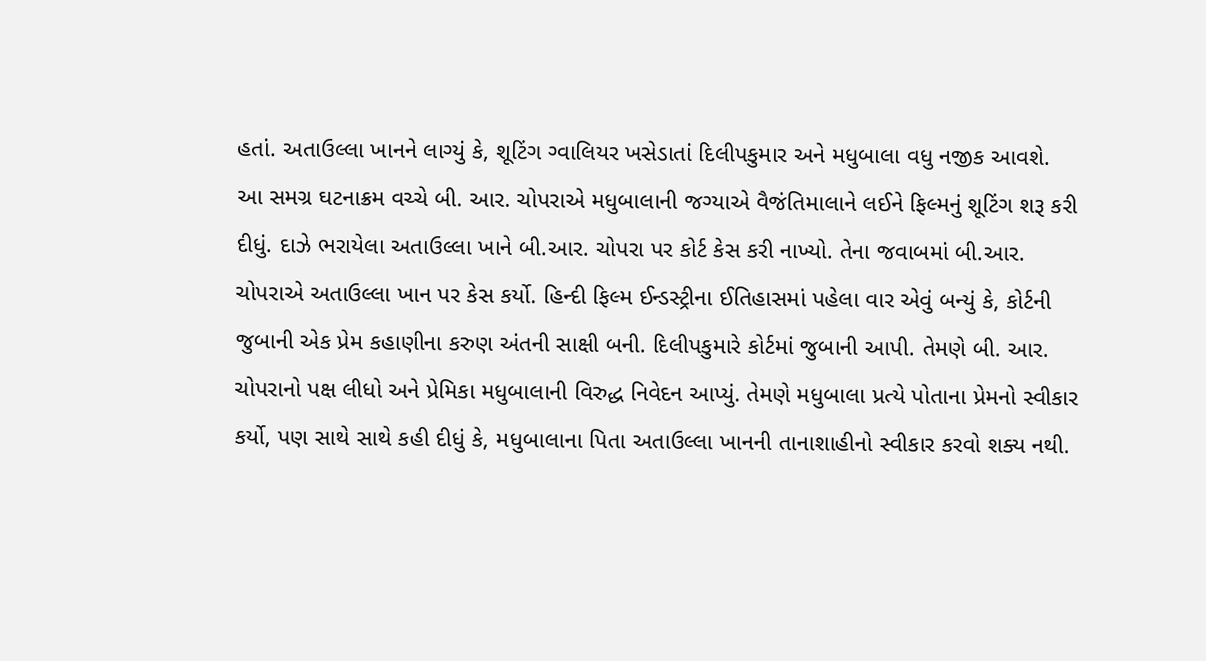હતાં. અતાઉલ્લા ખાનને લાગ્યું કે, શૂટિંગ ગ્વાલિયર ખસેડાતાં દિલીપકુમાર અને મધુબાલા વધુ નજીક આવશે.
આ સમગ્ર ઘટનાક્રમ વચ્ચે બી. આર. ચોપરાએ મધુબાલાની જગ્યાએ વૈજંતિમાલાને લઈને ફિલ્મનું શૂટિંગ શરૂ કરી દીધું. દાઝે ભરાયેલા અતાઉલ્લા ખાને બી.આર. ચોપરા પર કોર્ટ કેસ કરી નાખ્યો. તેના જવાબમાં બી.આર. ચોપરાએ અતાઉલ્લા ખાન પર કેસ કર્યો. હિન્દી ફિલ્મ ઈન્ડસ્ટ્રીના ઈતિહાસમાં પહેલા વાર એવું બન્યું કે, કોર્ટની જુબાની એક પ્રેમ કહાણીના કરુણ અંતની સાક્ષી બની. દિલીપકુમારે કોર્ટમાં જુબાની આપી. તેમણે બી. આર. ચોપરાનો પક્ષ લીધો અને પ્રેમિકા મધુબાલાની વિરુદ્ધ નિવેદન આપ્યું. તેમણે મધુબાલા પ્રત્યે પોતાના પ્રેમનો સ્વીકાર કર્યો, પણ સાથે સાથે કહી દીધું કે, મધુબાલાના પિતા અતાઉલ્લા ખાનની તાનાશાહીનો સ્વીકાર કરવો શક્ય નથી.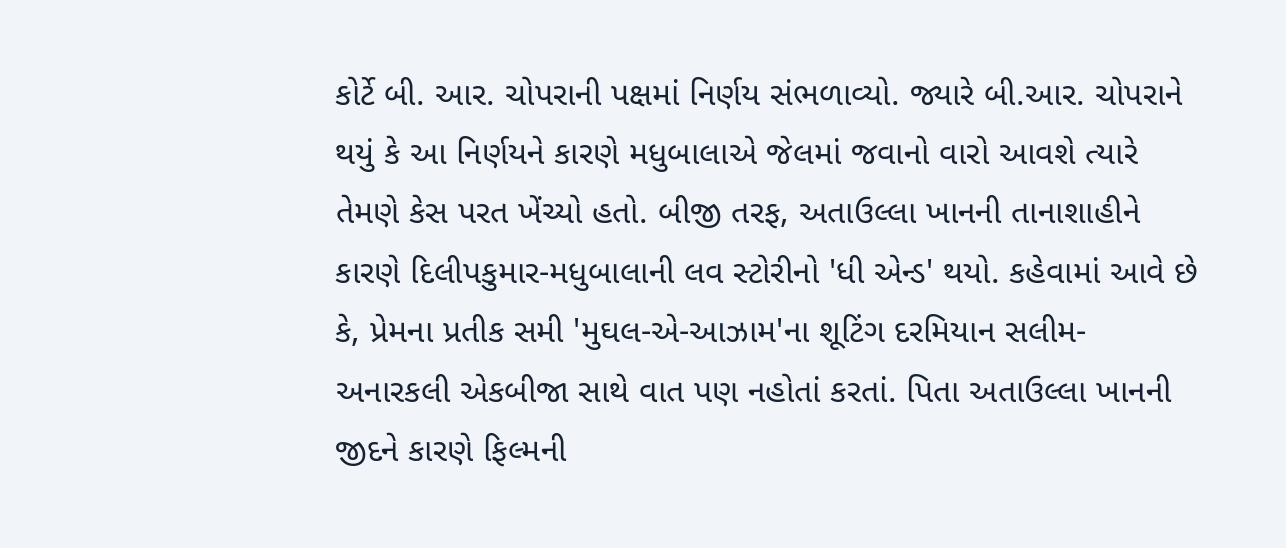કોર્ટે બી. આર. ચોપરાની પક્ષમાં નિર્ણય સંભળાવ્યો. જ્યારે બી.આર. ચોપરાને થયું કે આ નિર્ણયને કારણે મધુબાલાએ જેલમાં જવાનો વારો આવશે ત્યારે તેમણે કેસ પરત ખેંચ્યો હતો. બીજી તરફ, અતાઉલ્લા ખાનની તાનાશાહીને કારણે દિલીપકુમાર-મધુબાલાની લવ સ્ટોરીનો 'ધી એન્ડ' થયો. કહેવામાં આવે છે કે, પ્રેમના પ્રતીક સમી 'મુઘલ-એ-આઝામ'ના શૂટિંગ દરમિયાન સલીમ-અનારકલી એકબીજા સાથે વાત પણ નહોતાં કરતાં. પિતા અતાઉલ્લા ખાનની જીદને કારણે ફિલ્મની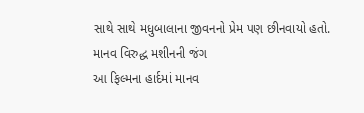સાથે સાથે મધુબાલાના જીવનનો પ્રેમ પણ છીનવાયો હતો.
માનવ વિરુદ્ધ મશીનની જંગ
આ ફિલ્મના હાર્દમાં માનવ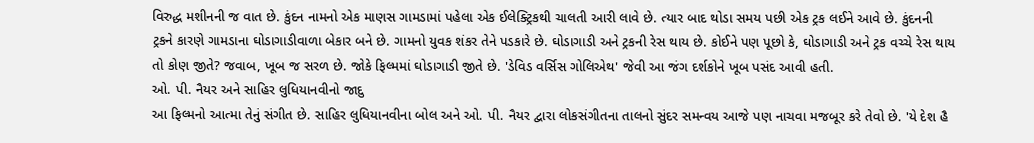વિરુદ્ધ મશીનની જ વાત છે. કુંદન નામનો એક માણસ ગામડામાં પહેલા એક ઈલેક્ટ્રિકથી ચાલતી આરી લાવે છે. ત્યાર બાદ થોડા સમય પછી એક ટ્રક લઈને આવે છે. કુંદનની ટ્રકને કારણે ગામડાના ઘોડાગાડીવાળા બેકાર બને છે. ગામનો યુવક શંકર તેને પડકારે છે. ઘોડાગાડી અને ટ્રકની રેસ થાય છે. કોઈને પણ પૂછો કે, ઘોડાગાડી અને ટ્રક વચ્ચે રેસ થાય તો કોણ જીતે? જવાબ, ખૂબ જ સરળ છે. જોકે ફિલ્મમાં ઘોડાગાડી જીતે છે. 'ડેવિડ વર્સિસ ગોલિએથ' જેવી આ જંગ દર્શકોને ખૂબ પસંદ આવી હતી.
ઓ. પી. નૈયર અને સાહિર લુધિયાનવીનો જાદુ
આ ફિલ્મનો આત્મા તેનું સંગીત છે. સાહિર લુધિયાનવીના બોલ અને ઓ. પી. નૈયર દ્વારા લોકસંગીતના તાલનો સુંદર સમન્વય આજે પણ નાચવા મજબૂર કરે તેવો છે. 'યે દેશ હૈ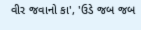વીર જવાનો કા', 'ઉડે જબ જબ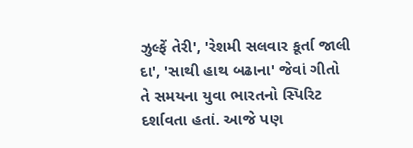ઝુલ્ફેં તેરી', 'રેશમી સલવાર કૂર્તા જાલી દા', 'સાથી હાથ બઢાના' જેવાં ગીતો તે સમયના યુવા ભારતનો સ્પિરિટ દર્શાવતા હતાં. આજે પણ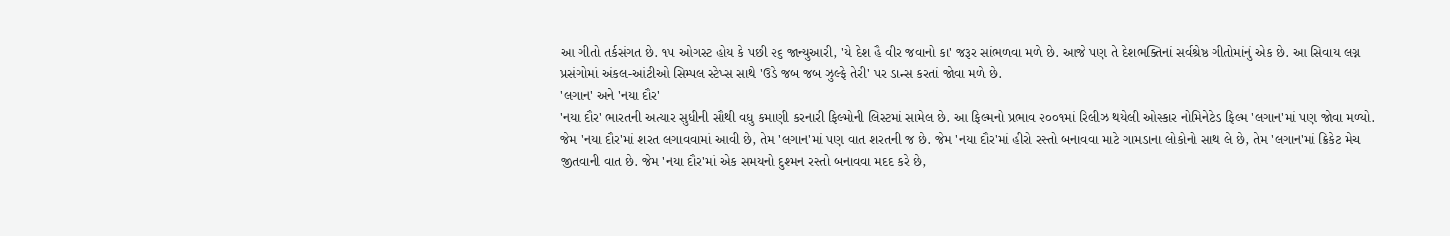આ ગીતો તર્કસંગત છે. ૧૫ ઓગસ્ટ હોય કે પછી ૨૬ જાન્યુઆરી, 'યે દેશ હૈ વીર જવાનો કા' જરૂર સાંભળવા મળે છે. આજે પણ તે દેશભક્તિનાં સર્વશ્રેષ્ઠ ગીતોમાંનું એક છે. આ સિવાય લગ્ન પ્રસંગોમાં અંકલ-આંટીઓ સિમ્પલ સ્ટેપ્સ સાથે 'ઉડે જબ જબ ઝુલ્ફે તેરી' પર ડાન્સ કરતાં જોવા મળે છે.
'લગાન' અને 'નયા દૌર'
'નયા દૌર' ભારતની અત્યાર સુધીની સૌથી વધુ કમાણી કરનારી ફિલ્મોની લિસ્ટમાં સામેલ છે. આ ફિલ્મનો પ્રભાવ ૨૦૦૧માં રિલીઝ થયેલી ઓસ્કાર નોમિનેટેડ ફિલ્મ 'લગાન'માં પણ જોવા મળ્યો. જેમ 'નયા દૌર'માં શરત લગાવવામાં આવી છે, તેમ 'લગાન'માં પણ વાત શરતની જ છે. જેમ 'નયા દૌર'માં હીરો રસ્તો બનાવવા માટે ગામડાના લોકોનો સાથ લે છે, તેમ 'લગાન'માં ક્રિકેટ મેચ જીતવાની વાત છે. જેમ 'નયા દૌર'માં એક સમયનો દુશ્મન રસ્તો બનાવવા મદદ કરે છે,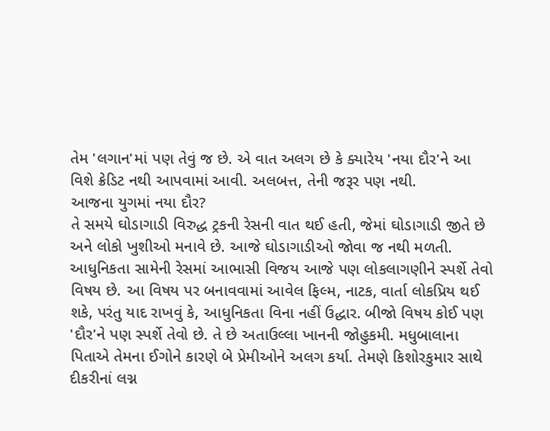તેમ 'લગાન'માં પણ તેવું જ છે. એ વાત અલગ છે કે ક્યારેય 'નયા દૌર'ને આ વિશે ક્રેડિટ નથી આપવામાં આવી. અલબત્ત, તેની જરૂર પણ નથી.
આજના યુગમાં નયા દૌર?
તે સમયે ઘોડાગાડી વિરુદ્ધ ટ્રકની રેસની વાત થઈ હતી, જેમાં ઘોડાગાડી જીતે છે અને લોકો ખુશીઓ મનાવે છે. આજે ઘોડાગાડીઓ જોવા જ નથી મળતી. આધુનિકતા સામેની રેસમાં આભાસી વિજય આજે પણ લોકલાગણીને સ્પર્શે તેવો વિષય છે. આ વિષય પર બનાવવામાં આવેલ ફિલ્મ, નાટક, વાર્તા લોકપ્રિય થઈ શકે, પરંતુ યાદ રાખવું કે, આધુનિકતા વિના નહીં ઉદ્ધાર. બીજો વિષય કોઈ પણ 'દૌર'ને પણ સ્પર્શે તેવો છે. તે છે અતાઉલ્લા ખાનની જોહુકમી. મધુબાલાના પિતાએ તેમના ઈગોને કારણે બે પ્રેમીઓને અલગ કર્યા. તેમણે કિશોરકુમાર સાથે દીકરીનાં લગ્ન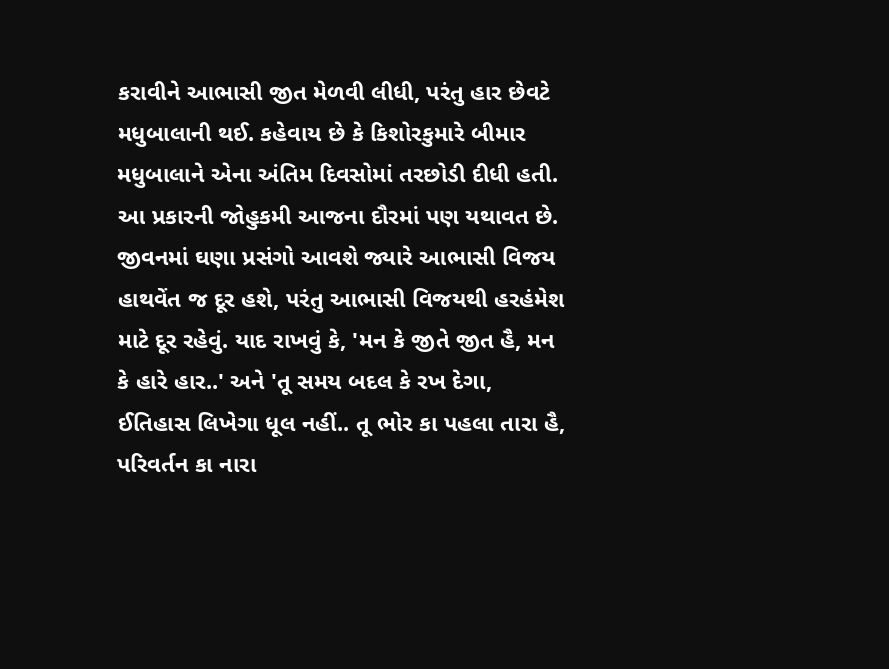કરાવીને આભાસી જીત મેળવી લીધી, પરંતુ હાર છેવટે મધુબાલાની થઈ. કહેવાય છે કે કિશોરકુમારે બીમાર મધુબાલાને એના અંતિમ દિવસોમાં તરછોડી દીધી હતી. આ પ્રકારની જોહુકમી આજના દૌરમાં પણ યથાવત છે. જીવનમાં ઘણા પ્રસંગો આવશે જ્યારે આભાસી વિજય હાથવેંત જ દૂર હશે, પરંતુ આભાસી વિજયથી હરહંમેશ માટે દૂર રહેવું. યાદ રાખવું કે, 'મન કે જીતે જીત હૈ, મન કે હારે હાર..' અને 'તૂ સમય બદલ કે રખ દેગા, ઈતિહાસ લિખેગા ધૂલ નહીં.. તૂ ભોર કા પહલા તારા હૈ, પરિવર્તન કા નારા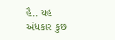હૈ.. યહ અંધકાર કુછ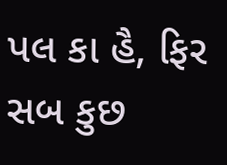પલ કા હૈ, ફિર સબ કુછ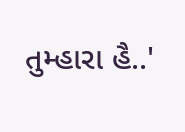તુમ્હારા હૈ..'